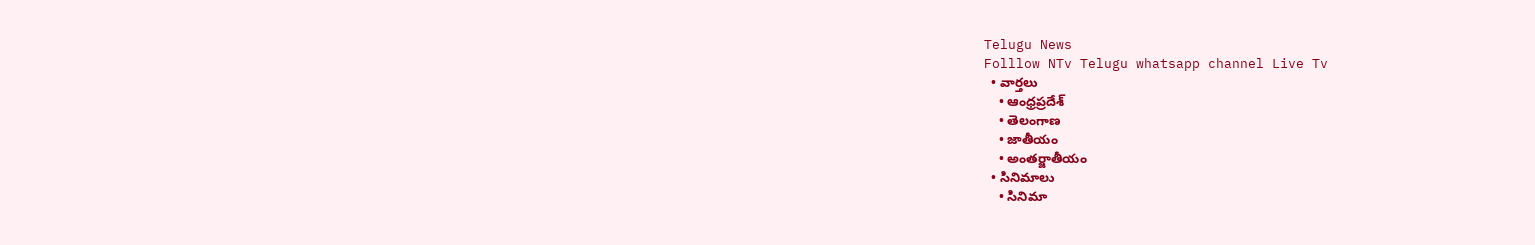Telugu News
Folllow NTv Telugu whatsapp channel Live Tv
  • వార్తలు
    • ఆంధ్రప్రదేశ్
    • తెలంగాణ
    • జాతీయం
    • అంతర్జాతీయం
  • సినిమాలు
    • సినిమా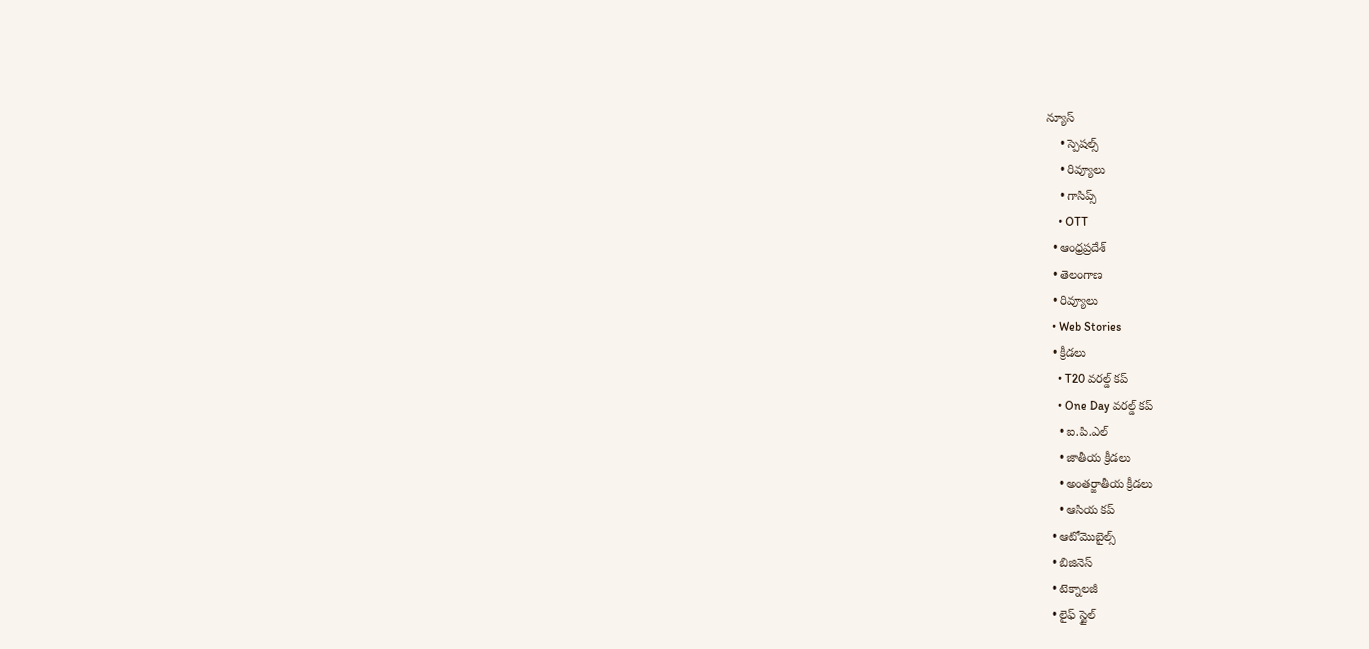న్యూస్
    • స్పెషల్స్
    • రివ్యూలు
    • గాసిప్స్
    • OTT
  • ఆంధ్రప్రదేశ్
  • తెలంగాణ
  • రివ్యూలు
  • Web Stories
  • క్రీడలు
    • T20 వరల్డ్ కప్
    • One Day వరల్డ్ కప్
    • ఐ.పి.ఎల్
    • జాతీయ క్రీడలు
    • అంతర్జాతీయ క్రీడలు
    • ఆసియ కప్
  • ఆటోమొబైల్స్
  • బిజినెస్‌
  • టెక్నాలజీ
  • లైఫ్ స్టైల్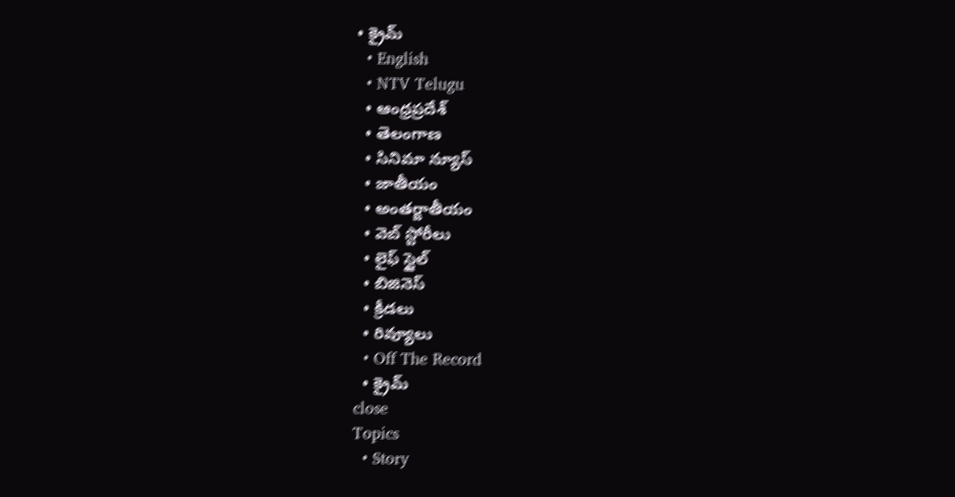• క్రైమ్
  • English
  • NTV Telugu
  • ఆంధ్రప్రదేశ్
  • తెలంగాణ
  • సినిమా న్యూస్
  • జాతీయం
  • అంతర్జాతీయం
  • వెబ్ స్టోరీలు
  • లైఫ్ స్టైల్
  • బిజినెస్‌
  • క్రీడలు
  • రివ్యూలు
  • Off The Record
  • క్రైమ్
close
Topics
  • Story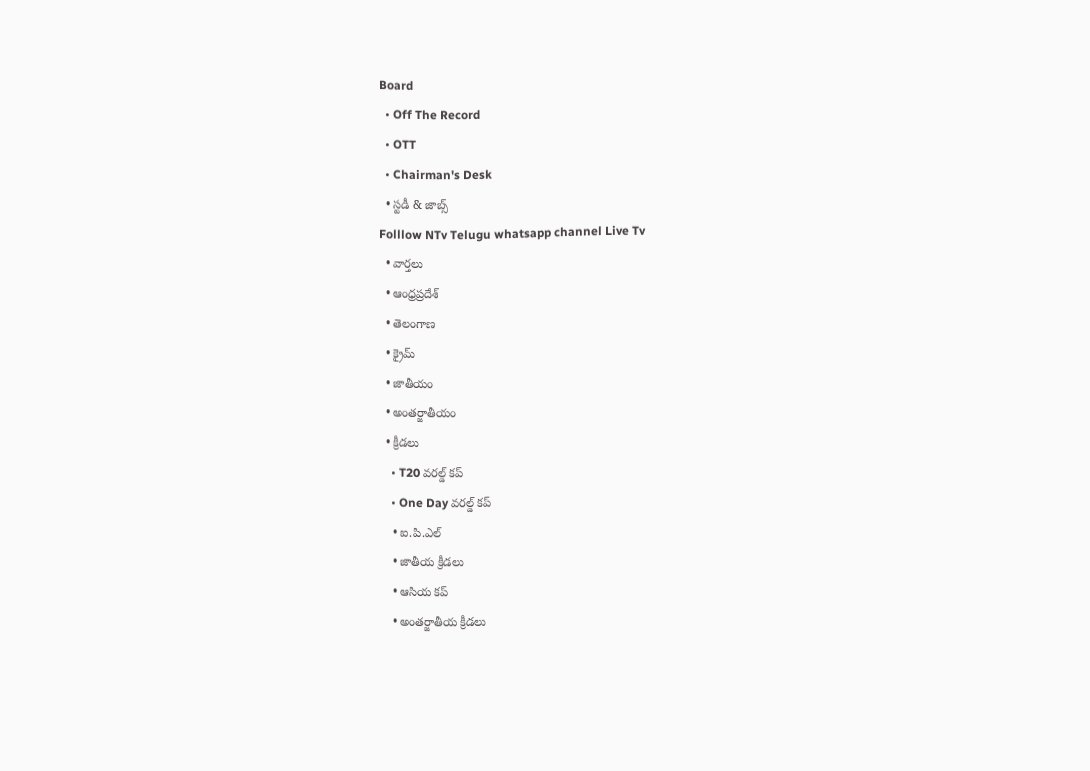Board
  • Off The Record
  • OTT
  • Chairman's Desk
  • స్టడీ & జాబ్స్
Folllow NTv Telugu whatsapp channel Live Tv
  • వార్తలు
  • ఆంధ్రప్రదేశ్
  • తెలంగాణ
  • క్రైమ్
  • జాతీయం
  • అంతర్జాతీయం
  • క్రీడలు
    • T20 వరల్డ్ కప్
    • One Day వరల్డ్ కప్
    • ఐ.పి.ఎల్
    • జాతీయ క్రీడలు
    • ఆసియ కప్
    • అంతర్జాతీయ క్రీడలు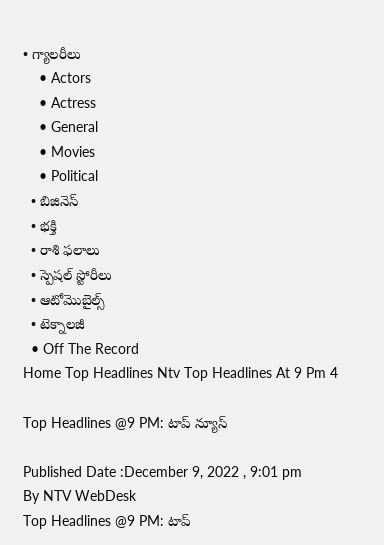• గ్యాలరీలు
    • Actors
    • Actress
    • General
    • Movies
    • Political
  • బిజినెస్‌
  • భక్తి
  • రాశి ఫలాలు
  • స్పెషల్‌ స్టోరీలు
  • ఆటోమొబైల్స్
  • టెక్నాలజీ
  • Off The Record
Home Top Headlines Ntv Top Headlines At 9 Pm 4

Top Headlines @9 PM: టాప్ న్యూస్

Published Date :December 9, 2022 , 9:01 pm
By NTV WebDesk
Top Headlines @9 PM: టాప్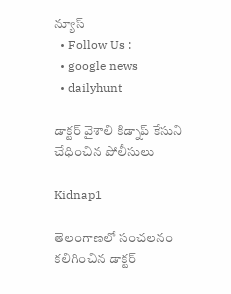న్యూస్
  • Follow Us :
  • google news
  • dailyhunt

డాక్టర్ వైశాలి కిడ్నాప్ కేసుని చేధించిన పోలీసులు

Kidnap1

తెలంగాణలో సంచలనం కలిగించిన డాక్టర్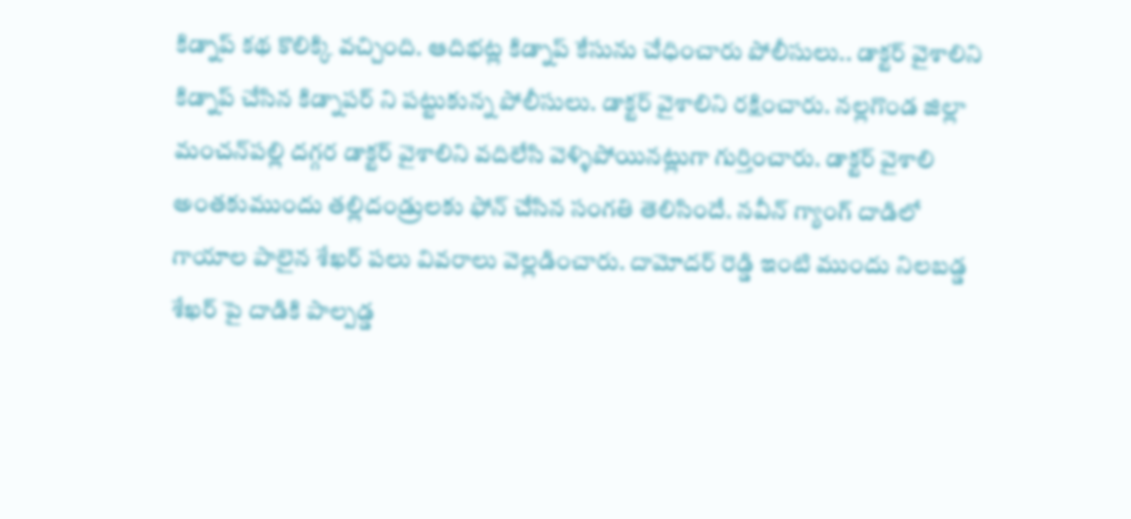కిడ్నాప్ కథ కొలిక్కి వచ్చింది. ఆదిభట్ల కిడ్నాప్ కేసును చేధించారు పోలీసులు.. డాక్టర్ వైశాలిని కిడ్నాప్ చేసిన కిడ్నాపర్ ని పట్టుకున్న పోలీసులు. డాక్టర్ వైశాలిని రక్షించారు. నల్లగొండ జిల్లా మంచన్‌పల్లి దగ్గర డాక్టర్ వైశాలిని వదిలేసి వెళ్ళిపోయినట్లుగా గుర్తించారు. డాక్టర్ వైశాలి అంతకుముందు తల్లిదండ్రులకు ఫోన్ చేసిన సంగతి తెలిసిందే. నవీన్ గ్యాంగ్ దాడిలో గాయాల పాలైన శేఖర్ పలు వివరాలు వెల్లడించారు. దామోదర్ రెడ్డి ఇంటి ముందు నిలబడ్డ శేఖర్ పై దాడికి పాల్పడ్డ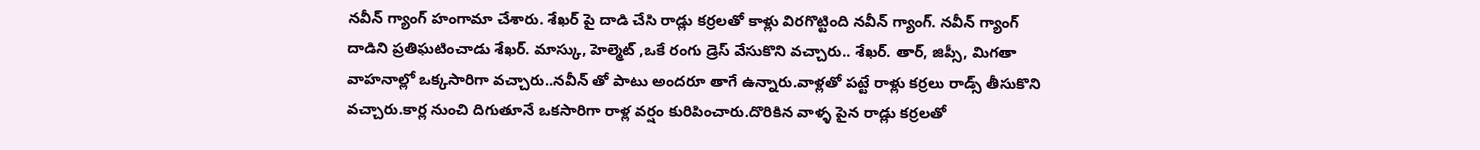నవీన్ గ్యాంగ్ హంగామా చేశారు. శేఖర్ పై దాడి చేసి రాడ్లు కర్రలతో కాళ్లు విరగొట్టింది నవీన్ గ్యాంగ్. నవీన్ గ్యాంగ్ దాడిని ప్రతిఘటించాడు శేఖర్. మాస్కు, హెల్మెట్ ,ఒకే రంగు డ్రెస్ వేసుకొని వచ్చారు.. శేఖర్. తార్, జిప్సీ, మిగతా వాహనాల్లో ఒక్కసారిగా వచ్చారు..నవీన్ తో పాటు అందరూ తాగే ఉన్నారు.వాళ్లతో పట్టే రాళ్లు కర్రలు రాడ్స్ తీసుకొని వచ్చారు.కార్ల నుంచి దిగుతూనే ఒకసారిగా రాళ్ల వర్షం కురిపించారు.దొరికిన వాళ్ళ పైన రాడ్లు కర్రలతో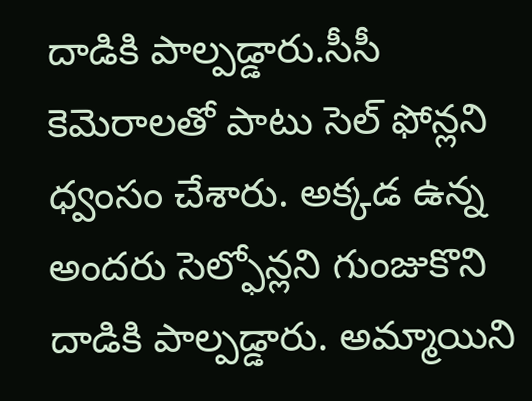దాడికి పాల్పడ్డారు.సీసీ కెమెరాలతో పాటు సెల్ ఫోన్లని ధ్వంసం చేశారు. అక్కడ ఉన్న అందరు సెల్ఫోన్లని గుంజుకొని దాడికి పాల్పడ్డారు. అమ్మాయిని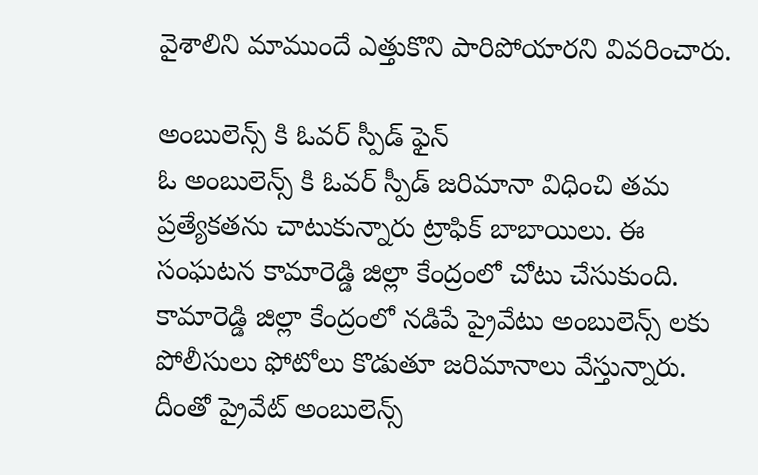వైశాలిని మాముందే ఎత్తుకొని పారిపోయారని వివరించారు.

అంబులెన్స్ కి ఓవర్ స్పీడ్ ఫైన్
ఓ అంబులెన్స్ కి ఓవర్ స్పీడ్ జరిమానా విధించి తమ ప్రత్యేకతను చాటుకున్నారు ట్రాఫిక్ బాబాయిలు. ఈ సంఘటన కామారెడ్డి జిల్లా కేంద్రంలో చోటు చేసుకుంది. కామారెడ్డి జిల్లా కేంద్రంలో నడిపే ప్రైవేటు అంబులెన్స్ లకు పోలీసులు ఫోటోలు కొడుతూ జరిమానాలు వేస్తున్నారు. దీంతో ప్రైవేట్ అంబులెన్స్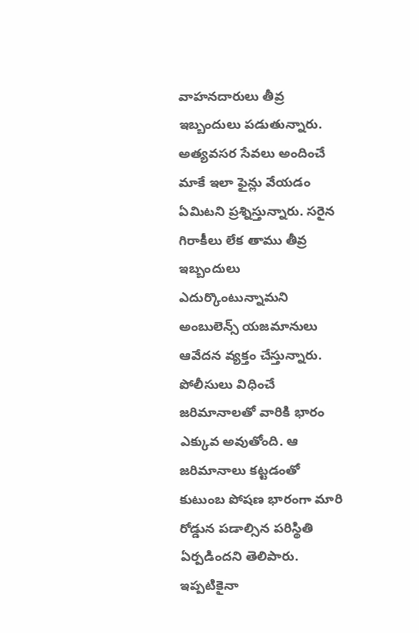వాహనదారులు తీవ్ర ఇబ్బందులు పడుతున్నారు. అత్యవసర సేవలు అందించే మాకే ఇలా ఫైన్లు వేయడం ఏమిటని ప్రశ్నిస్తున్నారు. సరైన గిరాకీలు లేక తాము తీవ్ర ఇబ్బందులు ఎదుర్కొంటున్నామని అంబులెన్స్ యజమానులు ఆవేదన వ్యక్తం చేస్తున్నారు. పోలీసులు విధించే జరిమానాలతో వారికి భారం ఎక్కువ అవుతోంది. ఆ జరిమానాలు కట్టడంతో కుటుంబ పోషణ భారంగా మారి రోడ్డున పడాల్సిన పరిస్థితి ఏర్పడిందని తెలిపారు. ఇప్పటికైనా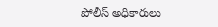పోలీస్ అధికారులు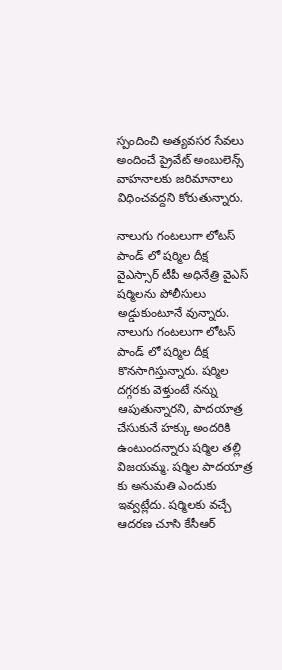స్పందించి అత్యవసర సేవలు అందించే ప్రైవేట్ అంబులెన్స్ వాహనాలకు జరిమానాలు విధించవద్దని కోరుతున్నారు.

నాలుగు గంటలుగా లోటస్ పాండ్ లో షర్మిల దీక్ష
వైఎస్సార్ టీపీ అధినేత్రి వైఎస్ షర్మిలను పోలీసులు అడ్డుకుంటూనే వున్నారు. నాలుగు గంటలుగా లోటస్ పాండ్ లో షర్మిల దీక్ష కొనసాగిస్తున్నారు. షర్మిల దగ్గరకు వెళ్తుంటే నన్ను ఆపుతున్నారని, పాదయాత్ర చేసుకునే హక్కు అందరికి ఉంటుందన్నారు షర్మిల తల్లి విజయమ్మ. షర్మిల పాదయాత్ర కు అనుమతి ఎందుకు ఇవ్వట్లేదు. షర్మిలకు వచ్చే ఆదరణ చూసి కేసీఆర్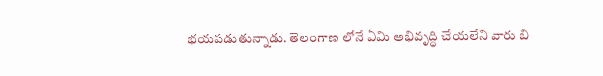భయపడుతున్నాడు. తెలంగాణ లోనే ఏమి అభివృద్ధి చేయలేని వారు బి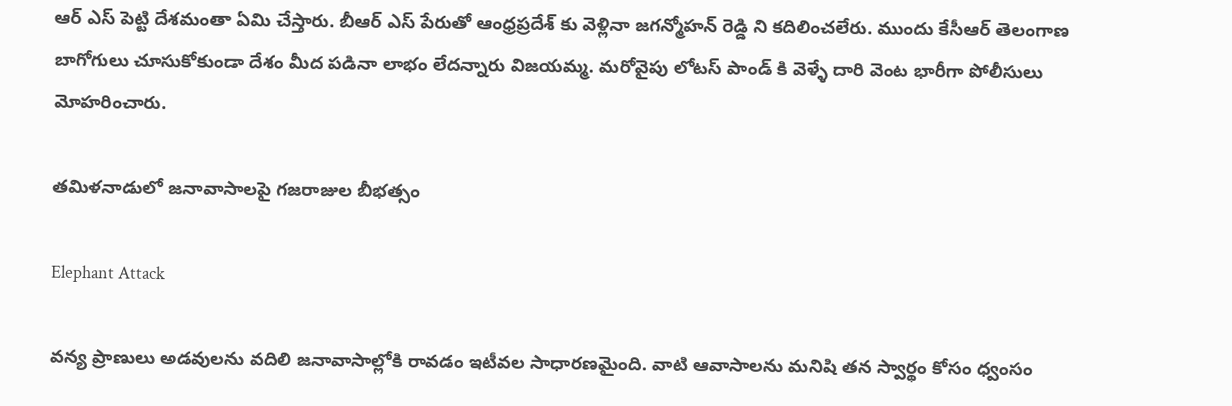ఆర్ ఎస్ పెట్టి దేశమంతా ఏమి చేస్తారు. బీఆర్ ఎస్ పేరుతో ఆంధ్రప్రదేశ్ కు వెళ్లినా జగన్మోహన్ రెడ్డి ని కదిలించలేరు. ముందు కేసీఆర్ తెలంగాణ బాగోగులు చూసుకోకుండా దేశం మీద పడినా లాభం లేదన్నారు విజయమ్మ. మరోవైపు లోటస్ పాండ్ కి వెళ్ళే దారి వెంట భారీగా పోలీసులు మోహరించారు.

తమిళనాడులో జనావాసాలపై గజరాజుల బీభత్సం

Elephant Attack

వన్య ప్రాణులు అడవులను వదిలి జనావాసాల్లోకి రావడం ఇటీవల సాధారణమైంది. వాటి ఆవాసాలను మనిషి తన స్వార్థం కోసం ధ్వంసం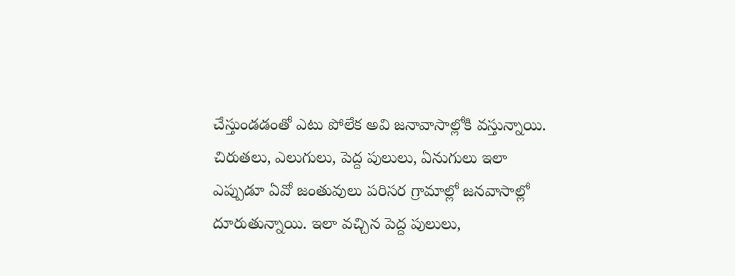చేస్తుండడంతో ఎటు పోలేక అవి జనావాసాల్లోకి వస్తున్నాయి. చిరుతలు, ఎలుగులు, పెద్ద పులులు, ఏనుగులు ఇలా ఎప్పుడూ ఏవో జంతువులు పరిసర గ్రామాల్లో జనవాసాల్లో దూరుతున్నాయి. ఇలా వచ్చిన పెద్ద పులులు,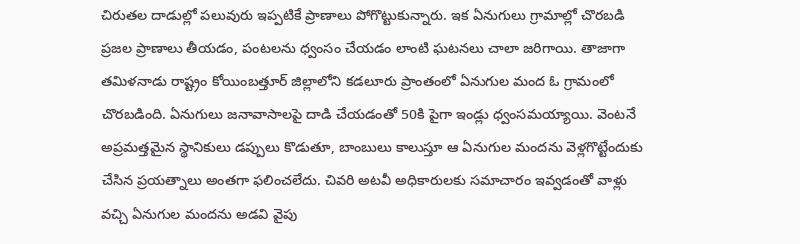చిరుతల దాడుల్లో పలువురు ఇప్పటికే ప్రాణాలు పోగొట్టుకున్నారు. ఇక ఏనుగులు గ్రామాల్లో చొరబడి ప్రజల ప్రాణాలు తీయడం, పంటలను ధ్వంసం చేయడం లాంటి ఘటనలు చాలా జరిగాయి. తాజాగా తమిళనాడు రాష్ట్రం కోయింబత్తూర్‌ జిల్లాలోని కడలూరు ప్రాంతంలో ఏనుగుల మంద ఓ గ్రామంలో చొరబడింది. ఏనుగులు జనావాసాలపై దాడి చేయడంతో 50కి పైగా ఇండ్లు ధ్వంసమయ్యాయి. వెంటనే అప్రమత్తమైన స్థానికులు డప్పులు కొడుతూ, బాంబులు కాలుస్తూ ఆ ఏనుగుల మందను వెళ్లగొట్టేందుకు చేసిన ప్రయత్నాలు అంతగా ఫలించలేదు. చివరి అటవీ అధికారులకు సమాచారం ఇవ్వడంతో వాళ్లు వచ్చి ఏనుగుల మందను అడవి వైపు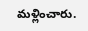మళ్లించారు.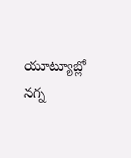యూట్యూబ్లో నగ్న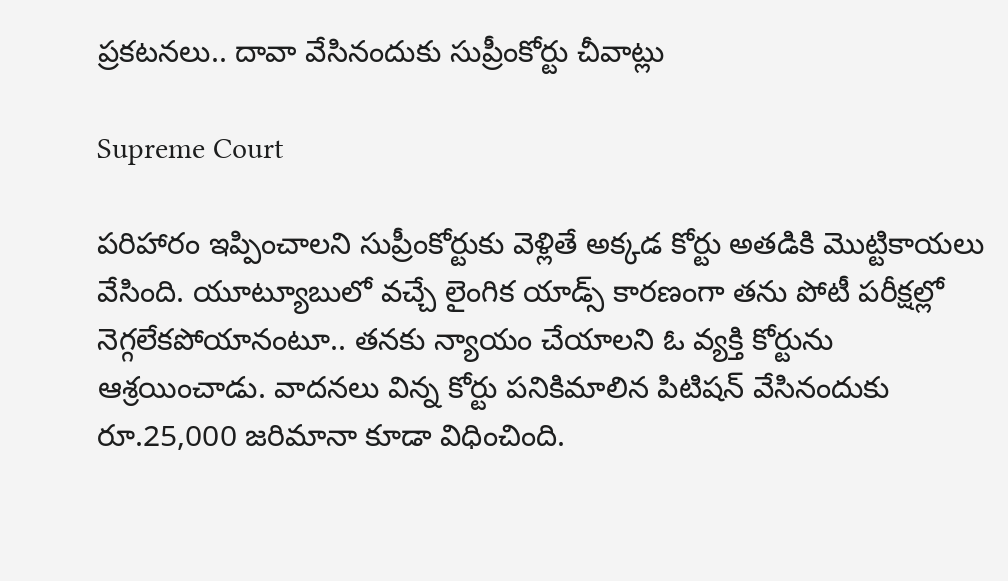ప్రకటనలు.. దావా వేసినందుకు సుప్రీంకోర్టు చీవాట్లు

Supreme Court

పరిహారం ఇప్పించాలని సుప్రీంకోర్టుకు వెళ్లితే అక్కడ కోర్టు అతడికి మొట్టికాయలు వేసింది. యూట్యూబులో వచ్చే లైంగిక యాడ్స్ కారణంగా తను పోటీ పరీక్షల్లో నెగ్గలేకపోయానంటూ.. తనకు న్యాయం చేయాలని ఓ వ్యక్తి కోర్టును ఆశ్రయించాడు. వాదనలు విన్న కోర్టు పనికిమాలిన పిటిషన్‌ వేసినందుకు రూ.25,000 జరిమానా కూడా విధించింది.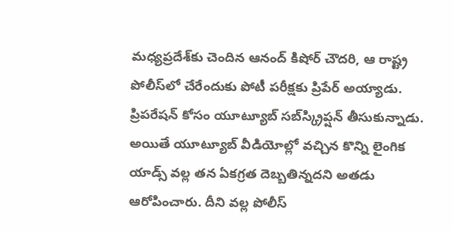మధ్యప్రదేశ్‌కు చెందిన ఆనంద్ కిషోర్ చౌదరి, ఆ రాష్ట్ర పోలీస్‌లో చేరేందుకు పోటీ పరీక్షకు ప్రిపేర్‌ అయ్యాడు. ప్రిపరేషన్‌ కోసం యూట్యూబ్‌ సబ్‌స్క్రిప్షన్‌ తీసుకున్నాడు. అయితే యూట్యూబ్‌ వీడియోల్లో వచ్చిన కొన్ని లైంగిక యాడ్స్‌ వల్ల తన ఏకగ్రత దెబ్బతిన్నదని అతడు ఆరోపించారు. దీని వల్ల పోలీస్‌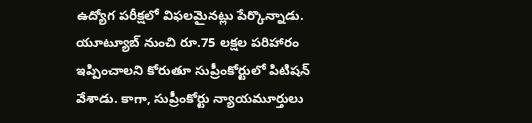ఉద్యోగ పరీక్షలో విఫలమైనట్లు పేర్కొన్నాడు. యూట్యూబ్‌ నుంచి రూ.75 లక్షల పరిహారం ఇప్పించాలని కోరుతూ సుప్రీంకోర్టులో పిటిషన్‌ వేశాడు. కాగా, సుప్రీంకోర్టు న్యాయమూర్తులు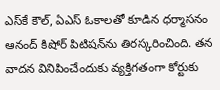ఎస్‌కే కౌల్, ఏఎస్‌ ఓకాలతో కూడిన ధర్మాసనం ఆనంద్‌ కిషోర్‌ పిటిషన్‌ను తిరస్కరించింది. తన వాదన వినిపించేందుకు వ్యక్తిగతంగా కోర్టుకు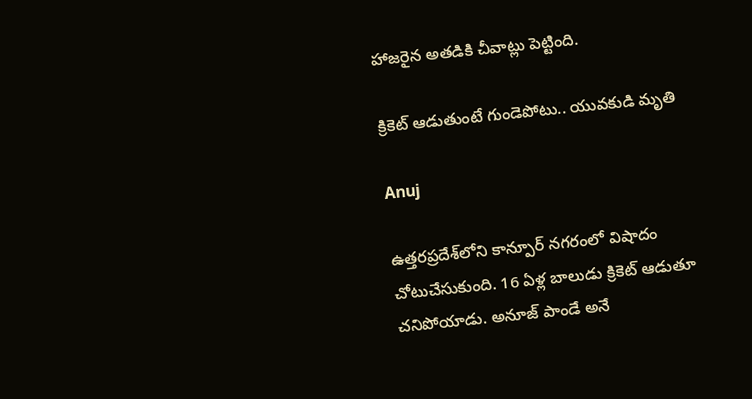హాజరైన అతడికి చీవాట్లు పెట్టింది.

క్రికెట్ ఆడుతుంటే గుండెపోటు.. యువకుడి మృతి

Anuj

ఉత్తరప్రదేశ్‌లోని కాన్పూర్ నగరంలో విషాదం చోటుచేసుకుంది. 16 ఏళ్ల బాలుడు క్రికెట్ ఆడుతూ చనిపోయాడు. అనూజ్ పాండే అనే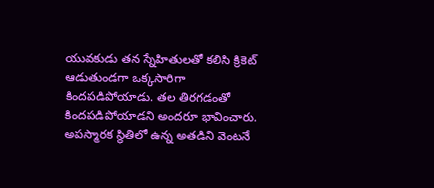యువకుడు తన స్నేహితులతో కలిసి క్రికెట్ ఆడుతుండగా ఒక్కసారిగా కిందపడిపోయాడు. తల తిరగడంతో కిందపడిపోయాడని అందరూ భావించారు. అపస్మారక స్థితిలో ఉన్న అతడిని వెంటనే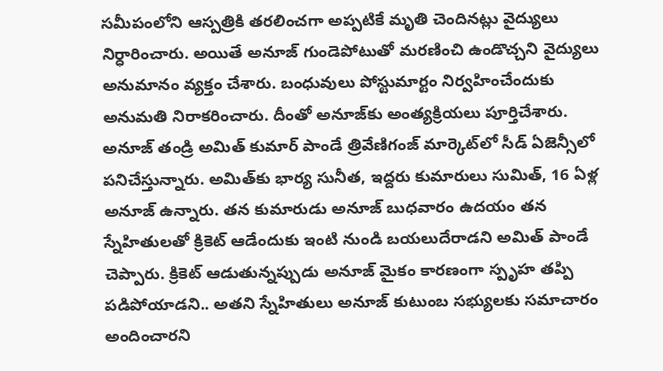సమీపంలోని ఆస్పత్రికి తరలించగా అప్పటికే మృతి చెందినట్లు వైద్యులు నిర్ధారించారు. అయితే అనూజ్ గుండెపోటుతో మరణించి ఉండొచ్చని వైద్యులు అనుమానం వ్యక్తం చేశారు. బంధువులు పోస్టుమార్టం నిర్వహించేందుకు అనుమతి నిరాకరించారు. దీంతో అనూజ్‌కు అంత్యక్రియలు పూర్తిచేశారు. అనూజ్ తండ్రి అమిత్ కుమార్ పాండే త్రివేణిగంజ్ మార్కెట్‌లో సీడ్ ఏజెన్సీలో పనిచేస్తున్నారు. అమిత్‌కు భార్య సునీత, ఇద్దరు కుమారులు సుమిత్, 16 ఏళ్ల అనూజ్ ఉన్నారు. తన కుమారుడు అనూజ్ బుధవారం ఉదయం తన స్నేహితులతో క్రికెట్ ఆడేందుకు ఇంటి నుండి బయలుదేరాడని అమిత్ పాండే చెప్పారు. క్రికెట్ ఆడుతున్నప్పుడు అనూజ్ మైకం కారణంగా స్పృహ తప్పి పడిపోయాడని.. అతని స్నేహితులు అనూజ్ కుటుంబ సభ్యులకు సమాచారం అందించారని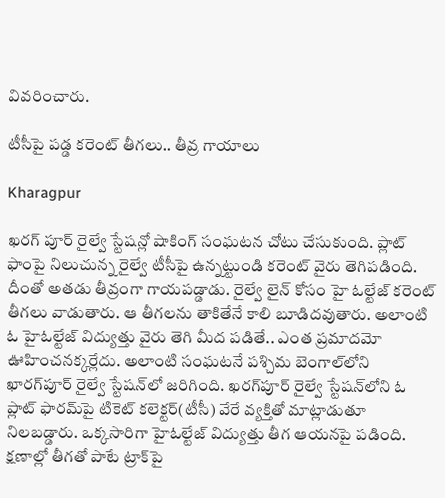వివరించారు.

టీసీపై పడ్డ కరెంట్ తీగలు.. తీవ్ర గాయాలు

Kharagpur

ఖరగ్ పూర్ రైల్వే స్టేషన్లో షాకింగ్ సంఘటన చోటు చేసుకుంది. ప్లాట్ ఫాంపై నిలుచున్న రైల్వే టీసీపై ఉన్నట్టుండి కరెంట్ వైరు తెగిపడింది. దీంతో అతడు తీవ్రంగా గాయపడ్డాడు. రైల్వే లైన్ కోసం హై ఓల్టేజ్‌ కరెంట్ తీగలు వాడుతారు. ఆ తీగలను తాకితేనే కాలి బూడిదవుతారు. అలాంటి ఓ హైఓల్టేజ్‌ విద్యుత్తు వైరు తెగి మీద పడితే.. ఎంత ప్రమాదమో ఊహించనక్కర్లేదు. అలాంటి సంఘటనే పశ్చిమ బెంగాల్‌లోని ఖారగ్‌పూర్‌ రైల్వే స్టేషన్‌లో జరిగింది. ఖరగ్‌పూర్‌ రైల్వే స్టేషన్‌లోని ఓ ప్లాట్‌ ఫారమ్‌పై టికెట్‌ కలెక్టర్‌(టీసీ) వేరే వ్యక్తితో మాట్లాడుతూ నిలబడ్డారు. ఒక్కసారిగా హైఓల్టేజ్‌ విద్యుత్తు తీగ ఆయనపై పడింది. క్షణాల్లో తీగతో పాటే ట్రాక్‌పై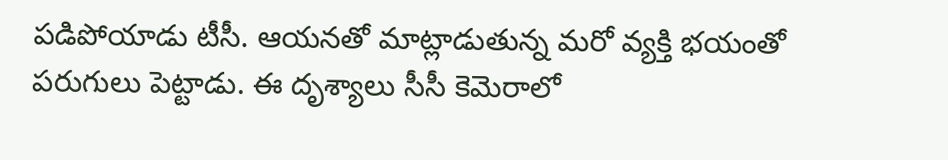పడిపోయాడు టీసీ. ఆయనతో మాట్లాడుతున్న మరో వ్యక్తి భయంతో పరుగులు పెట్టాడు. ఈ దృశ్యాలు సీసీ కెమెరాలో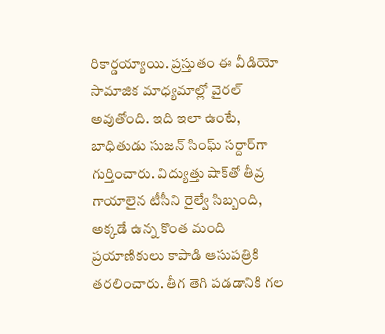రికార్డయ్యాయి. ప్రస్తుతం ఈ వీడియో సామాజిక మాధ్యమాల్లో వైరల్ అవుతోంది. ఇది ఇలా ఉంటే, బాధితుడు సుజన్‌ సింఘ్‌ సర్దార్‌గా గుర్తించారు. విద్యుత్తు షాక్‌తో తీవ్ర గాయాలైన టీసీని రైల్వే సిబ్బంది, అక్కడే ఉన్న కొంత మంది ప్రయాణికులు కాపాడి ఆసుపత్రికి తరలించారు. తీగ తెగి పడడానికి గల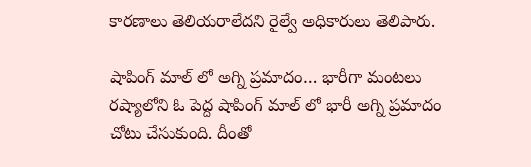కారణాలు తెలియరాలేదని రైల్వే అధికారులు తెలిపారు.

షాపింగ్ మాల్ లో అగ్ని ప్రమాదం… భారీగా మంటలు
రష్యాలోని ఓ పెద్ద షాపింగ్ మాల్ లో భారీ అగ్ని ప్రమాదం చోటు చేసుకుంది. దీంతో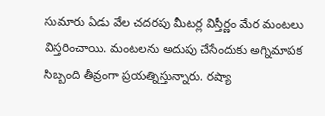సుమారు ఏడు వేల చదరపు మీటర్ల విస్తీర్ణం మేర మంటలు విస్తరించాయి. మంటలను అదుపు చేసేందుకు అగ్నిమాపక సిబ్బంది తీవ్రంగా ప్రయత్నిస్తున్నారు. రష్యా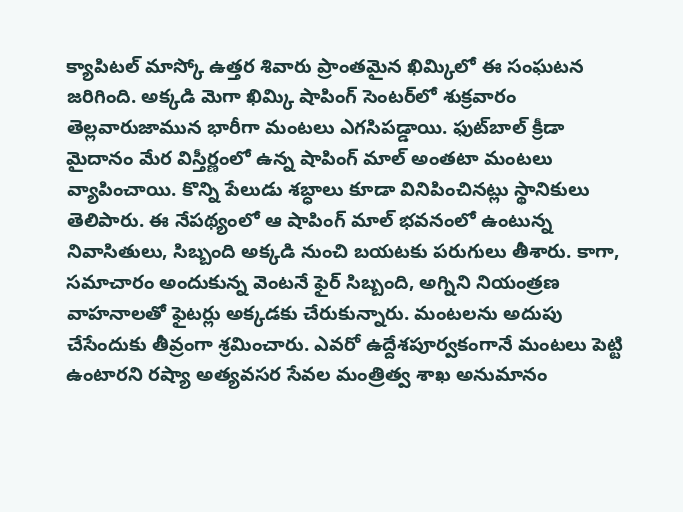క్యాపిటల్ మాస్కో ఉత్తర శివారు ప్రాంతమైన ఖిమ్కిలో ఈ సంఘటన జరిగింది. అక్కడి మెగా ఖిమ్కి షాపింగ్ సెంటర్‌లో శుక్రవారం తెల్లవారుజామున భారీగా మంటలు ఎగసిపడ్డాయి. ఫుట్‌బాల్‌ క్రీడా మైదానం మేర విస్తీర్ణంలో ఉన్న షాపింగ్‌ మాల్‌ అంతటా మంటలు వ్యాపించాయి. కొన్ని పేలుడు శబ్ధాలు కూడా వినిపించినట్లు స్థానికులు తెలిపారు. ఈ నేపథ్యంలో ఆ షాపింగ్‌ మాల్‌ భవనంలో ఉంటున్న నివాసితులు, సిబ్బంది అక్కడి నుంచి బయటకు పరుగులు తీశారు. కాగా, సమాచారం అందుకున్న వెంటనే ఫైర్‌ సిబ్బంది, అగ్నిని నియంత్రణ వాహనాలతో ఫైటర్లు అక్కడకు చేరుకున్నారు. మంటలను అదుపు చేసేందుకు తీవ్రంగా శ్రమించారు. ఎవరో ఉద్దేశపూర్వకంగానే మంటలు పెట్టి ఉంటారని రష్యా అత్యవసర సేవల మంత్రిత్వ శాఖ అనుమానం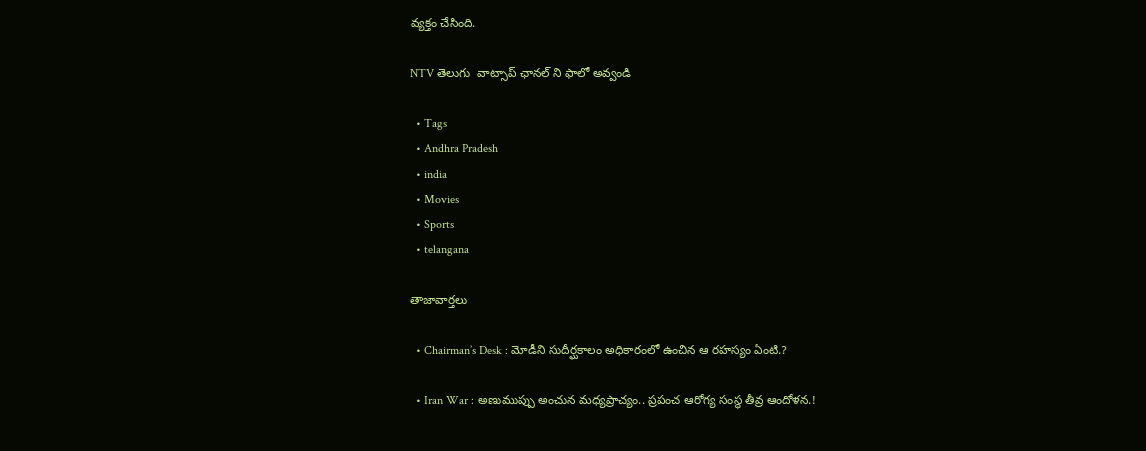వ్యక్తం చేసింది.

NTV తెలుగు  వాట్సాప్ ఛానల్ ని ఫాలో అవ్వండి

  • Tags
  • Andhra Pradesh
  • india
  • Movies
  • Sports
  • telangana

తాజావార్తలు

  • Chairman’s Desk : మోడీని సుదీర్ఘకాలం అధికారంలో ఉంచిన ఆ రహస్యం ఏంటి.?

  • Iran War : అణుముప్పు అంచున మధ్యప్రాచ్యం.. ప్రపంచ ఆరోగ్య సంస్థ తీవ్ర ఆందోళన.!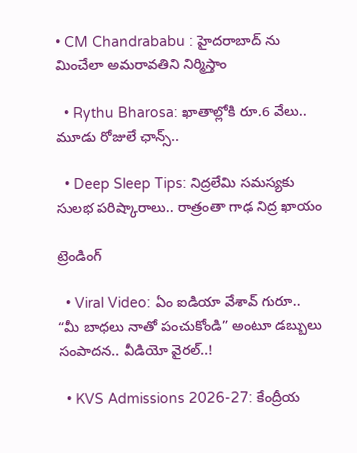• CM Chandrababu : హైదరాబాద్ ను మించేలా అమరావతిని నిర్మిస్తాం

  • Rythu Bharosa: ఖాతాల్లోకి రూ.6 వేలు.. మూడు రోజులే ఛాన్స్..

  • Deep Sleep Tips: నిద్రలేమి సమస్యకు సులభ పరిష్కారాలు.. రాత్రంతా గాఢ నిద్ర ఖాయం

ట్రెండింగ్‌

  • Viral Video: ఏం ఐడియా వేశావ్ గురూ.. “మీ బాధలు నాతో పంచుకోండి” అంటూ డబ్బులు సంపాదన.. వీడియో వైరల్..!

  • KVS Admissions 2026-27: కేంద్రీయ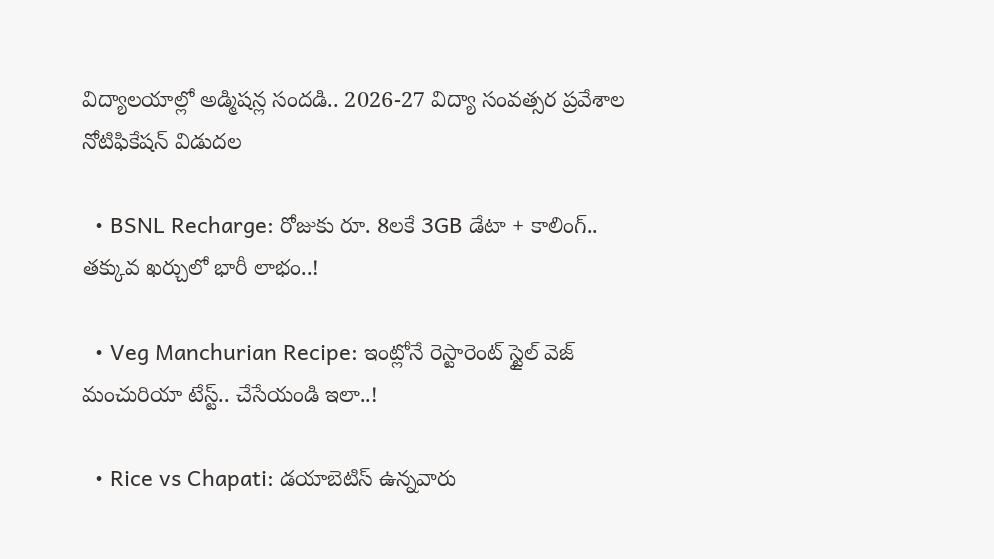విద్యాలయాల్లో అడ్మిషన్ల సందడి.. 2026-27 విద్యా సంవత్సర ప్రవేశాల నోటిఫికేషన్ విడుదల

  • BSNL Recharge: రోజుకు రూ. 8లకే 3GB డేటా + కాలింగ్.. తక్కువ ఖర్చులో భారీ లాభం..!

  • Veg Manchurian Recipe: ఇంట్లోనే రెస్టారెంట్ స్టైల్ వెజ్ మంచురియా టేస్ట్.. చేసేయండి ఇలా..!

  • Rice vs Chapati: డయాబెటిస్ ఉన్నవారు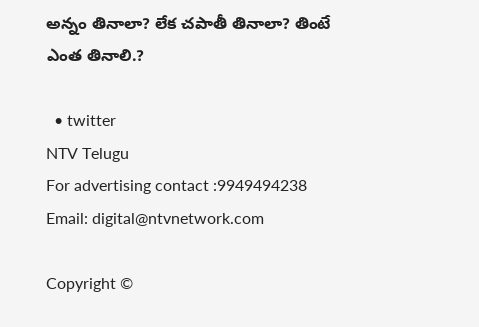అన్నం తినాలా? లేక చపాతీ తినాలా? తింటే ఎంత తినాలి.?

  • twitter
NTV Telugu
For advertising contact :9949494238
Email: digital@ntvnetwork.com

Copyright ©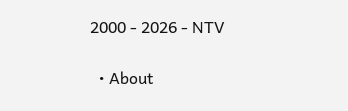2000 - 2026 - NTV

  • About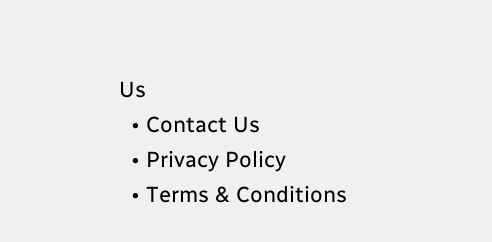Us
  • Contact Us
  • Privacy Policy
  • Terms & Conditions